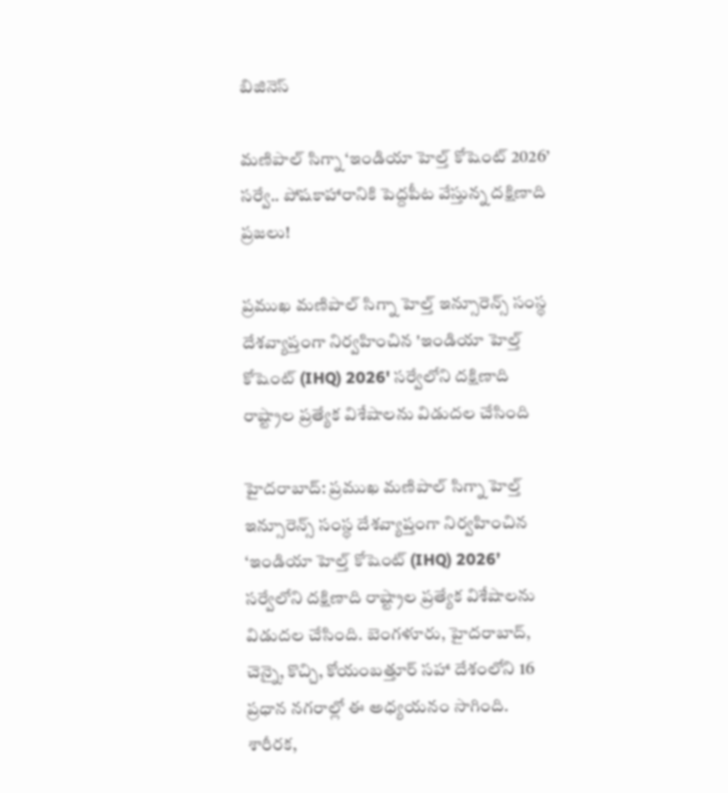బిజినెస్

మణిపాల్ సిగ్నా ‘ఇండియా హెల్త్ కోషెంట్ 2026’ సర్వే.. పోషకాహారానికి పెద్దపీట వేస్తున్న దక్షిణాది ప్రజలు!

ప్రముఖ మణిపాల్ సిగ్నా హెల్త్ ఇన్సూరెన్స్ సంస్థ దేశవ్యాప్తంగా నిర్వహించిన 'ఇండియా హెల్త్ కోషెంట్ (IHQ) 2026' సర్వేలోని దక్షిణాది రాష్ట్రాల ప్రత్యేక విశేషాలను విడుదల చేసింది

హైదరాబాద్: ప్రముఖ మణిపాల్ సిగ్నా హెల్త్ ఇన్సూరెన్స్ సంస్థ దేశవ్యాప్తంగా నిర్వహించిన ‘ఇండియా హెల్త్ కోషెంట్ (IHQ) 2026’ సర్వేలోని దక్షిణాది రాష్ట్రాల ప్రత్యేక విశేషాలను విడుదల చేసింది. బెంగళూరు, హైదరాబాద్, చెన్నై, కొచ్చి, కోయంబత్తూర్ సహా దేశంలోని 16 ప్రధాన నగరాల్లో ఈ అధ్యయనం సాగింది. శారీరక,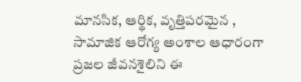మానసిక, ఆర్థిక, వృత్తిపరమైన , సామాజిక ఆరోగ్య అంశాల ఆధారంగా ప్రజల జీవనశైలిని ఈ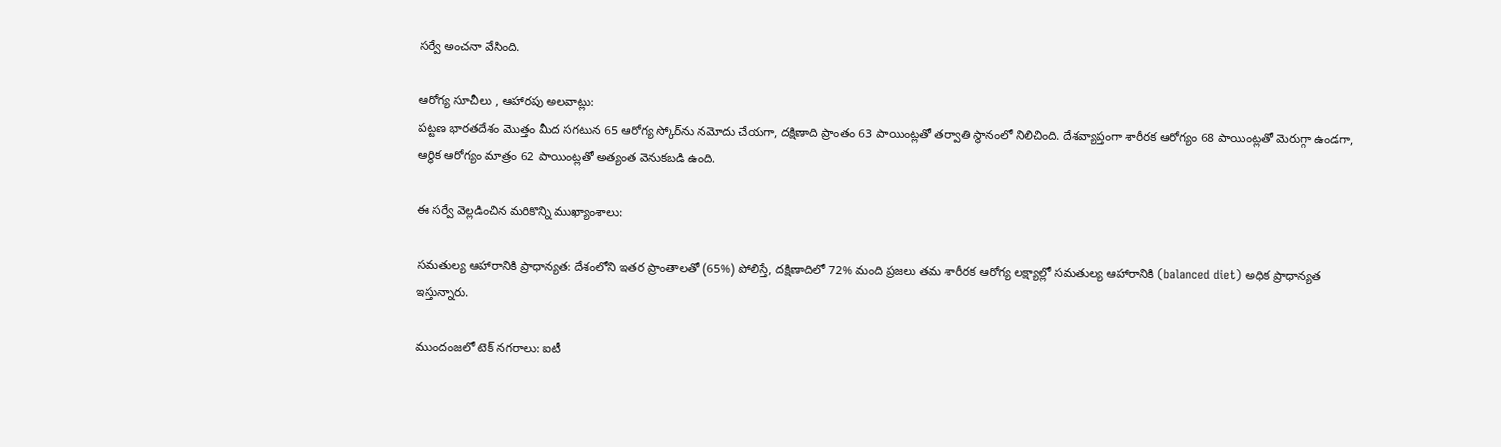సర్వే అంచనా వేసింది.

ఆరోగ్య సూచీలు , ఆహారపు అలవాట్లు:
పట్టణ భారతదేశం మొత్తం మీద సగటున 65 ఆరోగ్య స్కోర్‌ను నమోదు చేయగా, దక్షిణాది ప్రాంతం 63 పాయింట్లతో తర్వాతి స్థానంలో నిలిచింది. దేశవ్యాప్తంగా శారీరక ఆరోగ్యం 68 పాయింట్లతో మెరుగ్గా ఉండగా, ఆర్థిక ఆరోగ్యం మాత్రం 62 పాయింట్లతో అత్యంత వెనుకబడి ఉంది.

ఈ సర్వే వెల్లడించిన మరికొన్ని ముఖ్యాంశాలు:

సమతుల్య ఆహారానికి ప్రాధాన్యత: దేశంలోని ఇతర ప్రాంతాలతో (65%) పోలిస్తే, దక్షిణాదిలో 72% మంది ప్రజలు తమ శారీరక ఆరోగ్య లక్ష్యాల్లో సమతుల్య ఆహారానికి (balanced diet) అధిక ప్రాధాన్యత ఇస్తున్నారు.

ముందంజలో టెక్ నగరాలు: ఐటీ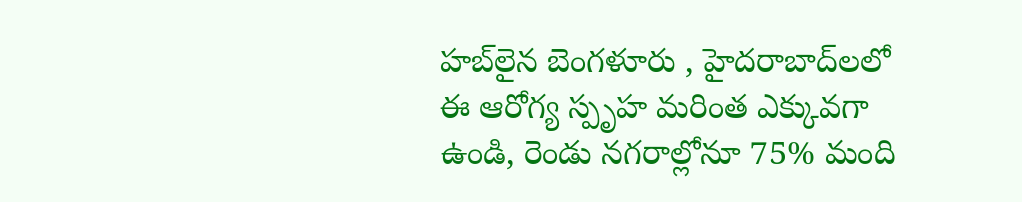హబ్‌లైన బెంగళూరు , హైదరాబాద్‌లలో ఈ ఆరోగ్య స్పృహ మరింత ఎక్కువగా ఉండి, రెండు నగరాల్లోనూ 75% మంది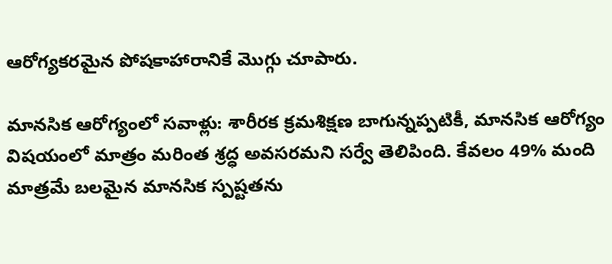ఆరోగ్యకరమైన పోషకాహారానికే మొగ్గు చూపారు.

మానసిక ఆరోగ్యంలో సవాళ్లు: శారీరక క్రమశిక్షణ బాగున్నప్పటికీ, మానసిక ఆరోగ్యం విషయంలో మాత్రం మరింత శ్రద్ధ అవసరమని సర్వే తెలిపింది. కేవలం 49% మంది మాత్రమే బలమైన మానసిక స్పష్టతను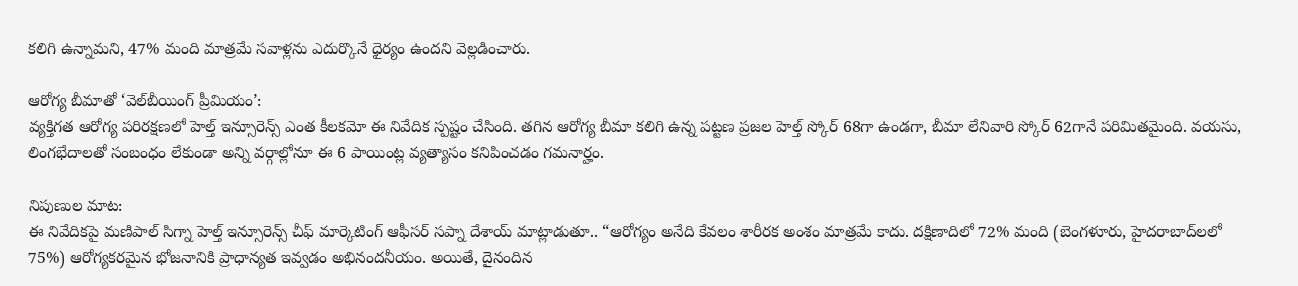కలిగి ఉన్నామని, 47% మంది మాత్రమే సవాళ్లను ఎదుర్కొనే ధైర్యం ఉందని వెల్లడించారు.

ఆరోగ్య బీమాతో ‘వెల్‌బీయింగ్ ప్రీమియం’:
వ్యక్తిగత ఆరోగ్య పరిరక్షణలో హెల్త్ ఇన్సూరెన్స్ ఎంత కీలకమో ఈ నివేదిక స్పష్టం చేసింది. తగిన ఆరోగ్య బీమా కలిగి ఉన్న పట్టణ ప్రజల హెల్త్ స్కోర్ 68గా ఉండగా, బీమా లేనివారి స్కోర్ 62గానే పరిమితమైంది. వయసు, లింగభేదాలతో సంబంధం లేకుండా అన్ని వర్గాల్లోనూ ఈ 6 పాయింట్ల వ్యత్యాసం కనిపించడం గమనార్హం.

నిపుణుల మాట:
ఈ నివేదికపై మణిపాల్ సిగ్నా హెల్త్ ఇన్సూరెన్స్ చీఫ్ మార్కెటింగ్ ఆఫీసర్ సప్నా దేశాయ్ మాట్లాడుతూ.. “ఆరోగ్యం అనేది కేవలం శారీరక అంశం మాత్రమే కాదు. దక్షిణాదిలో 72% మంది (బెంగళూరు, హైదరాబాద్‌లలో 75%) ఆరోగ్యకరమైన భోజనానికి ప్రాధాన్యత ఇవ్వడం అభినందనీయం. అయితే, దైనందిన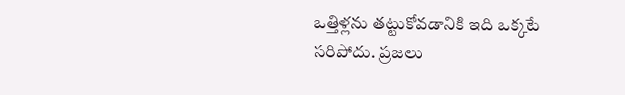ఒత్తిళ్లను తట్టుకోవడానికి ఇది ఒక్కటే సరిపోదు. ప్రజలు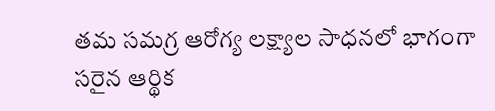తమ సమగ్ర ఆరోగ్య లక్ష్యాల సాధనలో భాగంగా సరైన ఆర్థిక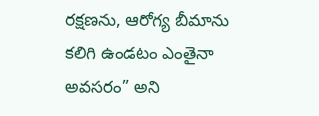రక్షణను, ఆరోగ్య బీమాను కలిగి ఉండటం ఎంతైనా అవసరం” అని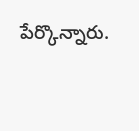పేర్కొన్నారు.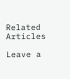Related Articles

Leave a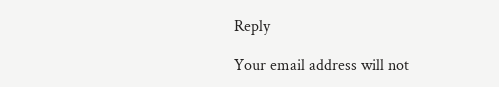Reply

Your email address will not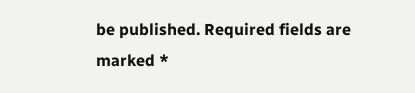be published. Required fields are marked *